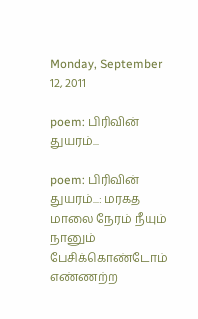Monday, September 12, 2011

poem: பிரிவின் துயரம்...

poem: பிரிவின் துயரம்...: மரகத மாலை நேரம் நீயும் நானும் பேசிக்கொண்டோம் எண்ணற்ற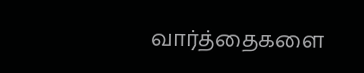வார்த்தைகளை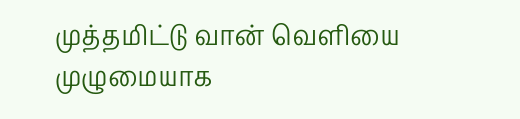முத்தமிட்டு வான் வெளியை முழுமையாக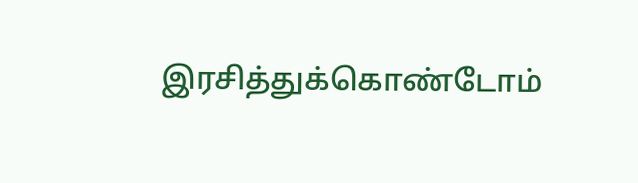இரசித்துக்கொண்டோம்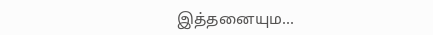இத்தனையும...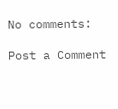No comments:

Post a Comment